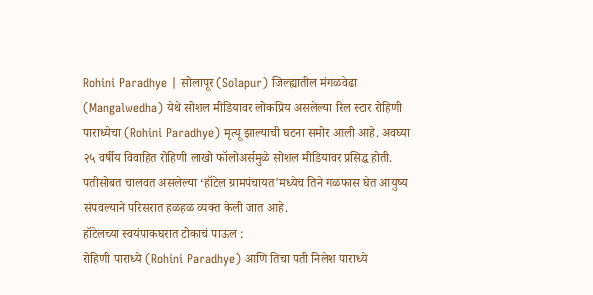Rohini Paradhye | सोलापूर (Solapur) जिल्ह्यातील मंगळवेढा (Mangalwedha) येथे सोशल मीडियावर लोकप्रिय असलेल्या रिल स्टार रोहिणी पाराध्येचा (Rohini Paradhye) मृत्यू झाल्याची घटना समोर आली आहे. अवघ्या २५ वर्षीय विवाहित रोहिणी लाखो फॉलोअर्समुळे सोशल मीडियावर प्रसिद्ध होती. पतीसोबत चालवत असलेल्या ‘हॉटेल ग्रामपंचायत’मध्येच तिने गळफास घेत आयुष्य संपवल्याने परिसरात हळहळ व्यक्त केली जात आहे.
हॉटेलच्या स्वयंपाकघरात टोकाचं पाऊल :
रोहिणी पाराध्ये (Rohini Paradhye) आणि तिचा पती निलेश पाराध्ये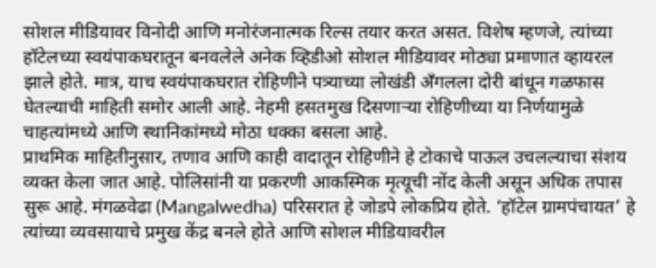सोशल मीडियावर विनोदी आणि मनोरंजनात्मक रिल्स तयार करत असत. विशेष म्हणजे, त्यांच्या हॉटेलच्या स्वयंपाकघरातून बनवलेले अनेक व्हिडीओ सोशल मीडियावर मोठ्या प्रमाणात व्हायरल झाले होते. मात्र, याच स्वयंपाकघरात रोहिणीने पत्र्याच्या लोखंडी अँगलला दोरी बांधून गळफास घेतल्याची माहिती समोर आली आहे. नेहमी हसतमुख दिसणाऱ्या रोहिणीच्या या निर्णयामुळे चाहत्यांमध्ये आणि स्थानिकांमध्ये मोठा धक्का बसला आहे.
प्राथमिक माहितीनुसार, तणाव आणि काही वादातून रोहिणीने हे टोकाचे पाऊल उचलल्याचा संशय व्यक्त केला जात आहे. पोलिसांनी या प्रकरणी आकस्मिक मृत्यूची नोंद केली असून अधिक तपास सुरू आहे. मंगळवेढा (Mangalwedha) परिसरात हे जोडपे लोकप्रिय होते. ‘हॉटेल ग्रामपंचायत’ हे त्यांच्या व्यवसायाचे प्रमुख केंद्र बनले होते आणि सोशल मीडियावरील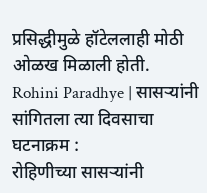प्रसिद्धीमुळे हॉटेललाही मोठी ओळख मिळाली होती.
Rohini Paradhye | सासऱ्यांनी सांगितला त्या दिवसाचा घटनाक्रम :
रोहिणीच्या सासऱ्यांनी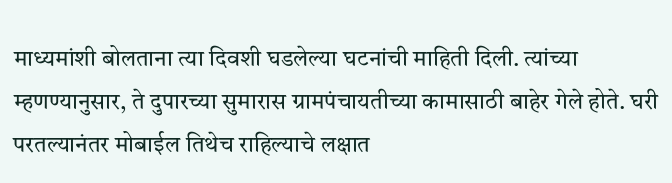माध्यमांशी बोलताना त्या दिवशी घडलेल्या घटनांची माहिती दिली. त्यांच्या म्हणण्यानुसार, ते दुपारच्या सुमारास ग्रामपंचायतीच्या कामासाठी बाहेर गेले होते. घरी परतल्यानंतर मोबाईल तिथेच राहिल्याचे लक्षात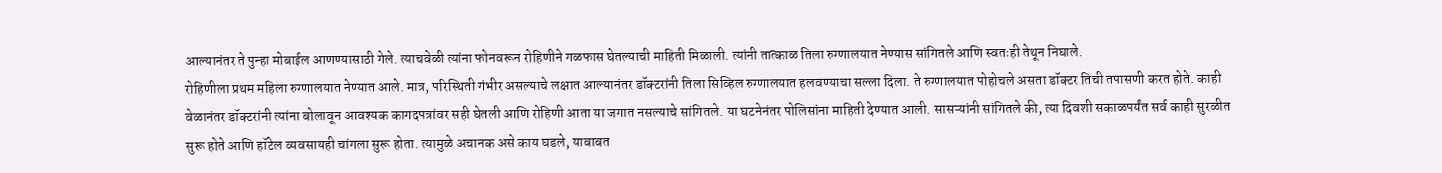आल्यानंतर ते पुन्हा मोबाईल आणण्यासाठी गेले. त्याचवेळी त्यांना फोनवरून रोहिणीने गळफास घेतल्याची माहिती मिळाली. त्यांनी तात्काळ तिला रुग्णालयात नेण्यास सांगितले आणि स्वतःही तेथून निघाले.
रोहिणीला प्रथम महिला रुग्णालयात नेण्यात आले. मात्र, परिस्थिती गंभीर असल्याचे लक्षात आल्यानंतर डॉक्टरांनी तिला सिव्हिल रुग्णालयात हलवण्याचा सल्ला दिला. ते रुग्णालयात पोहोचले असता डॉक्टर तिची तपासणी करत होते. काही वेळानंतर डॉक्टरांनी त्यांना बोलावून आवश्यक कागदपत्रांवर सही घेतली आणि रोहिणी आता या जगात नसल्याचे सांगितले. या घटनेनंतर पोलिसांना माहिती देण्यात आली. सासऱ्यांनी सांगितले की, त्या दिवशी सकाळपर्यंत सर्व काही सुरळीत सुरू होते आणि हॉटेल व्यवसायही चांगला सुरू होता. त्यामुळे अचानक असे काय घडले, याबाबत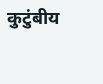कुटुंबीय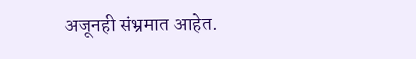अजूनही संभ्रमात आहेत.